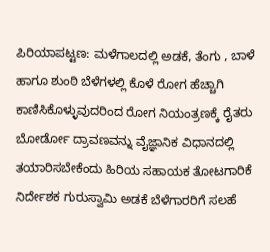ಪಿರಿಯಾಪಟ್ಟಣ: ಮಳೆಗಾಲದಲ್ಲಿ ಅಡಕೆ, ತೆಂಗು , ಬಾಳೆ ಹಾಗೂ ಶುಂಠಿ ಬೆಳೆಗಳಲ್ಲಿ ಕೊಳೆ ರೋಗ ಹೆಚ್ಚಾಗಿ ಕಾಣಿಸಿಕೊಳ್ಳುವುದರಿಂದ ರೋಗ ನಿಯಂತ್ರಣಕ್ಕೆ ರೈತರು ಬೋರ್ಡೋ ದ್ರಾವಣವನ್ನು ವೈಜ್ಞಾನಿಕ ವಿಧಾನದಲ್ಲಿ ತಯಾರಿಸಬೇಕೆಂದು ಹಿರಿಯ ಸಹಾಯಕ ತೋಟಗಾರಿಕೆ ನಿರ್ದೇಶಕ ಗುರುಸ್ವಾಮಿ ಅಡಕೆ ಬೆಳೆಗಾರರಿಗೆ ಸಲಹೆ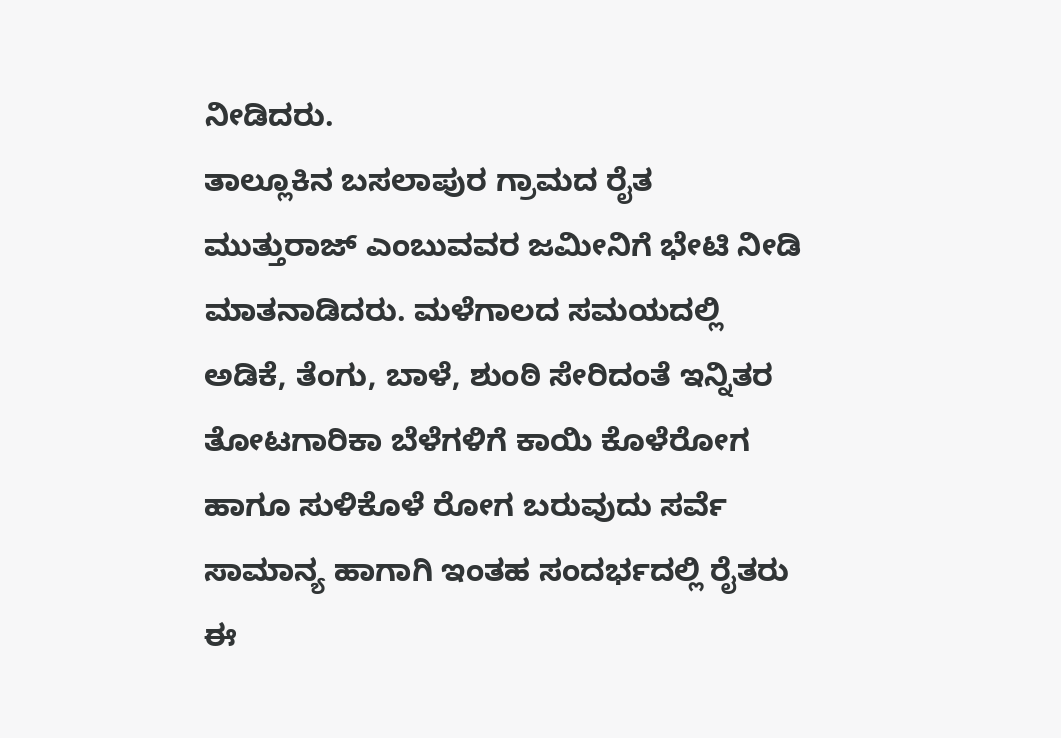ನೀಡಿದರು.
ತಾಲ್ಲೂಕಿನ ಬಸಲಾಪುರ ಗ್ರಾಮದ ರೈತ ಮುತ್ತುರಾಜ್ ಎಂಬುವವರ ಜಮೀನಿಗೆ ಭೇಟಿ ನೀಡಿ ಮಾತನಾಡಿದರು. ಮಳೆಗಾಲದ ಸಮಯದಲ್ಲಿ ಅಡಿಕೆ, ತೆಂಗು, ಬಾಳೆ, ಶುಂಠಿ ಸೇರಿದಂತೆ ಇನ್ನಿತರ ತೋಟಗಾರಿಕಾ ಬೆಳೆಗಳಿಗೆ ಕಾಯಿ ಕೊಳೆರೋಗ ಹಾಗೂ ಸುಳಿಕೊಳೆ ರೋಗ ಬರುವುದು ಸರ್ವೆ ಸಾಮಾನ್ಯ ಹಾಗಾಗಿ ಇಂತಹ ಸಂದರ್ಭದಲ್ಲಿ ರೈತರು ಈ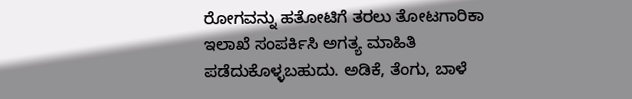ರೋಗವನ್ನು ಹತೋಟಿಗೆ ತರಲು ತೋಟಗಾರಿಕಾ ಇಲಾಖೆ ಸಂಪರ್ಕಿಸಿ ಅಗತ್ಯ ಮಾಹಿತಿ ಪಡೆದುಕೊಳ್ಳಬಹುದು. ಅಡಿಕೆ, ತೆಂಗು, ಬಾಳೆ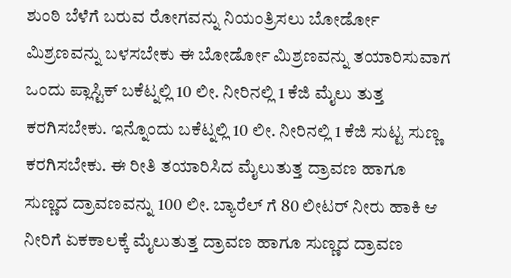ಶುಂಠಿ ಬೆಳೆಗೆ ಬರುವ ರೋಗವನ್ನು ನಿಯಂತ್ರಿಸಲು ಬೋರ್ಡೋ ಮಿಶ್ರಣವನ್ನು ಬಳಸಬೇಕು ಈ ಬೋರ್ಡೋ ಮಿಶ್ರಣವನ್ನು ತಯಾರಿಸುವಾಗ ಒಂದು ಪ್ಲಾಸ್ಟಿಕ್ ಬಕೆಟ್ನಲ್ಲಿ 10 ಲೀ. ನೀರಿನಲ್ಲಿ 1 ಕೆಜಿ ಮೈಲು ತುತ್ತ ಕರಗಿಸಬೇಕು. ಇನ್ನೊಂದು ಬಕೆಟ್ನಲ್ಲಿ 10 ಲೀ. ನೀರಿನಲ್ಲಿ 1 ಕೆಜಿ ಸುಟ್ಟ ಸುಣ್ಣ ಕರಗಿಸಬೇಕು. ಈ ರೀತಿ ತಯಾರಿಸಿದ ಮೈಲುತುತ್ತ ದ್ರಾವಣ ಹಾಗೂ ಸುಣ್ಣದ ದ್ರಾವಣವನ್ನು 100 ಲೀ. ಬ್ಯಾರೆಲ್ ಗೆ 80 ಲೀಟರ್ ನೀರು ಹಾಕಿ ಆ ನೀರಿಗೆ ಏಕಕಾಲಕ್ಕೆ ಮೈಲುತುತ್ತ ದ್ರಾವಣ ಹಾಗೂ ಸುಣ್ಣದ ದ್ರಾವಣ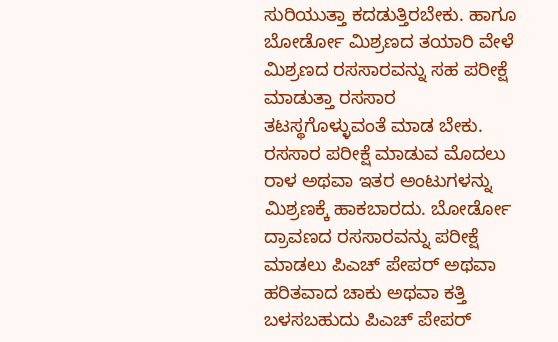ಸುರಿಯುತ್ತಾ ಕದಡುತ್ತಿರಬೇಕು. ಹಾಗೂ ಬೋರ್ಡೋ ಮಿಶ್ರಣದ ತಯಾರಿ ವೇಳೆ ಮಿಶ್ರಣದ ರಸಸಾರವನ್ನು ಸಹ ಪರೀಕ್ಷೆ ಮಾಡುತ್ತಾ ರಸಸಾರ ತಟಸ್ಥಗೊಳ್ಳುವಂತೆ ಮಾಡ ಬೇಕು. ರಸಸಾರ ಪರೀಕ್ಷೆ ಮಾಡುವ ಮೊದಲು ರಾಳ ಅಥವಾ ಇತರ ಅಂಟುಗಳನ್ನು ಮಿಶ್ರಣಕ್ಕೆ ಹಾಕಬಾರದು. ಬೋರ್ಡೋ ದ್ರಾವಣದ ರಸಸಾರವನ್ನು ಪರೀಕ್ಷೆ ಮಾಡಲು ಪಿಎಚ್ ಪೇಪರ್ ಅಥವಾ ಹರಿತವಾದ ಚಾಕು ಅಥವಾ ಕತ್ತಿ ಬಳಸಬಹುದು ಪಿಎಚ್ ಪೇಪರ್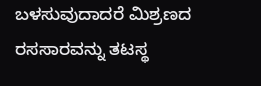ಬಳಸುವುದಾದರೆ ಮಿಶ್ರಣದ ರಸಸಾರವನ್ನು ತಟಸ್ಥ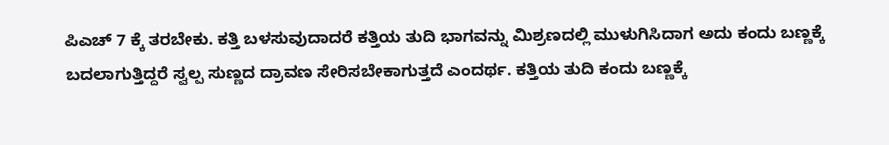ಪಿಎಚ್ 7 ಕ್ಕೆ ತರಬೇಕು. ಕತ್ತಿ ಬಳಸುವುದಾದರೆ ಕತ್ತಿಯ ತುದಿ ಭಾಗವನ್ನು ಮಿಶ್ರಣದಲ್ಲಿ ಮುಳುಗಿಸಿದಾಗ ಅದು ಕಂದು ಬಣ್ಣಕ್ಕೆ ಬದಲಾಗುತ್ತಿದ್ದರೆ ಸ್ವಲ್ಪ ಸುಣ್ಣದ ದ್ರಾವಣ ಸೇರಿಸಬೇಕಾಗುತ್ತದೆ ಎಂದರ್ಥ. ಕತ್ತಿಯ ತುದಿ ಕಂದು ಬಣ್ಣಕ್ಕೆ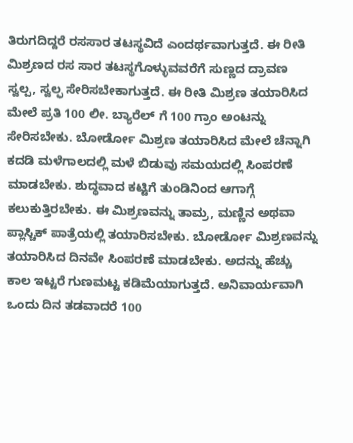ತಿರುಗದಿದ್ದರೆ ರಸಸಾರ ತಟಸ್ಥವಿದೆ ಎಂದರ್ಥವಾಗುತ್ತದೆ. ಈ ರೀತಿ ಮಿಶ್ರಣದ ರಸ ಸಾರ ತಟಸ್ಥಗೊಳ್ಳುವವರೆಗೆ ಸುಣ್ಣದ ದ್ರಾವಣ ಸ್ವಲ್ಪ, ಸ್ವಲ್ಫ ಸೇರಿಸಬೇಕಾಗುತ್ತದೆ. ಈ ರೀತಿ ಮಿಶ್ರಣ ತಯಾರಿಸಿದ ಮೇಲೆ ಪ್ರತಿ 100 ಲೀ. ಬ್ಯಾರೆಲ್ ಗೆ 100 ಗ್ರಾಂ ಅಂಟನ್ನು ಸೇರಿಸಬೇಕು. ಬೋರ್ಡೋ ಮಿಶ್ರಣ ತಯಾರಿಸಿದ ಮೇಲೆ ಚೆನ್ನಾಗಿ ಕದಡಿ ಮಳೆಗಾಲದಲ್ಲಿ ಮಳೆ ಬಿಡುವು ಸಮಯದಲ್ಲಿ ಸಿಂಪರಣೆ ಮಾಡಬೇಕು. ಶುದ್ಧವಾದ ಕಟ್ಟಿಗೆ ತುಂಡಿನಿಂದ ಆಗಾಗ್ಗೆ ಕಲುಕುತ್ತಿರಬೇಕು. ಈ ಮಿಶ್ರಣವನ್ನು ತಾಮ್ರ, ಮಣ್ಣಿನ ಅಥವಾ ಪ್ಲಾಸ್ಚಿಕ್ ಪಾತ್ರೆಯಲ್ಲಿ ತಯಾರಿಸಬೇಕು. ಬೋರ್ಡೋ ಮಿಶ್ರಣವನ್ನು ತಯಾರಿಸಿದ ದಿನವೇ ಸಿಂಪರಣೆ ಮಾಡಬೇಕು. ಅದನ್ನು ಹೆಚ್ಚು ಕಾಲ ಇಟ್ಟರೆ ಗುಣಮಟ್ಟ ಕಡಿಮೆಯಾಗುತ್ತದೆ. ಅನಿವಾರ್ಯವಾಗಿ ಒಂದು ದಿನ ತಡವಾದರೆ 100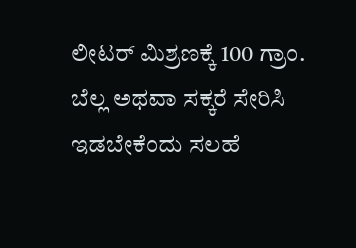ಲೀಟರ್ ಮಿಶ್ರಣಕ್ಕೆ 100 ಗ್ರಾಂ. ಬೆಲ್ಲ ಅಥವಾ ಸಕ್ಕರೆ ಸೇರಿಸಿ ಇಡಬೇಕೆಂದು ಸಲಹೆ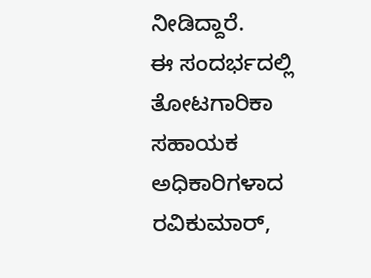ನೀಡಿದ್ದಾರೆ.
ಈ ಸಂದರ್ಭದಲ್ಲಿ ತೋಟಗಾರಿಕಾ ಸಹಾಯಕ ಅಧಿಕಾರಿಗಳಾದ ರವಿಕುಮಾರ್,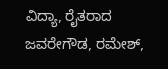ವಿದ್ಯಾ, ರೈತರಾದ ಜವರೇಗೌಡ, ರಮೇಶ್,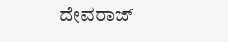ದೇವರಾಜ್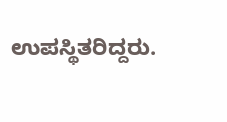ಉಪಸ್ಥಿತರಿದ್ದರು.